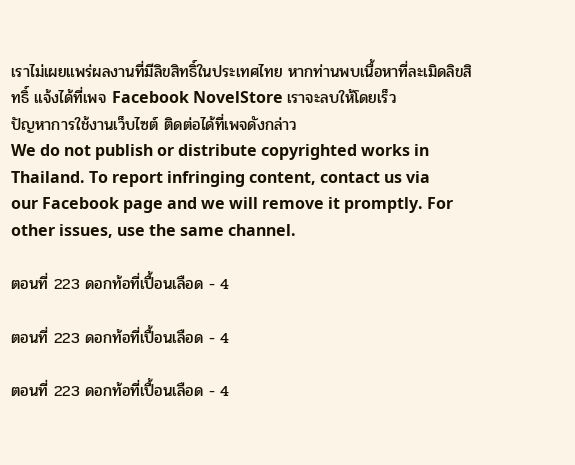เราไม่เผยแพร่ผลงานที่มีลิขสิทธิ์ในประเทศไทย หากท่านพบเนื้อหาที่ละเมิดลิขสิทธิ์ แจ้งได้ที่เพจ Facebook NovelStore เราจะลบให้โดยเร็ว
ปัญหาการใช้งานเว็บไซต์ ติดต่อได้ที่เพจดังกล่าว
We do not publish or distribute copyrighted works in Thailand. To report infringing content, contact us via our Facebook page and we will remove it promptly. For other issues, use the same channel.

ตอนที่ 223 ดอกท้อที่เปื้อนเลือด - 4

ตอนที่ 223 ดอกท้อที่เปื้อนเลือด - 4

ตอนที่ 223 ดอกท้อที่เปื้อนเลือด - 4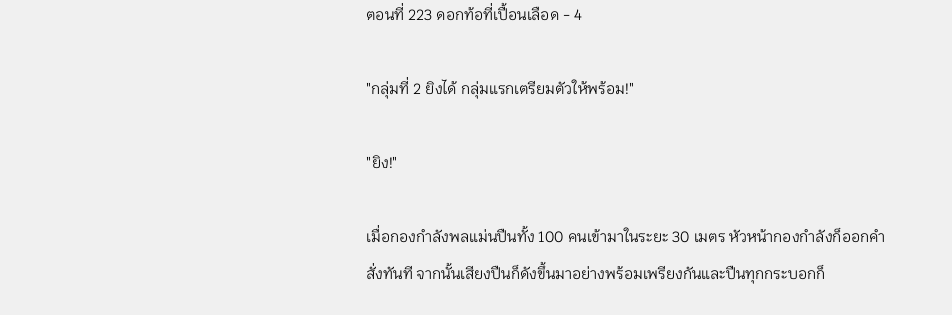ตอนที่ 223 ดอกท้อที่เปื้อนเลือด - 4

"กลุ่มที่ 2 ยิงได้ กลุ่มแรกเตรียมตัวให้พร้อม!"

"ยิง!"

เมื่อกองกำลังพลแม่นปืนทั้ง 100 คนเข้ามาในระยะ 30 เมตร หัวหน้ากองกำลังก็ออกคำสั่งทันที จากนั้นเสียงปืนก็ดังขึ้นมาอย่างพร้อมเพรียงกันและปืนทุกกระบอกก็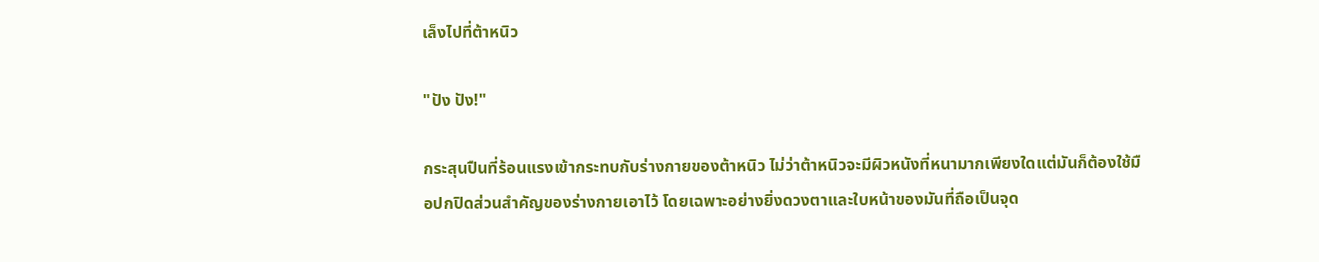เล็งไปที่ต้าหนิว

"ปัง ปัง!"

กระสุนปืนที่ร้อนแรงเข้ากระทบกับร่างกายของต้าหนิว ไม่ว่าต้าหนิวจะมีผิวหนังที่หนามากเพียงใดแต่มันก็ต้องใช้มือปกปิดส่วนสำคัญของร่างกายเอาไว้ โดยเฉพาะอย่างยิ่งดวงตาและใบหน้าของมันที่ถือเป็นจุด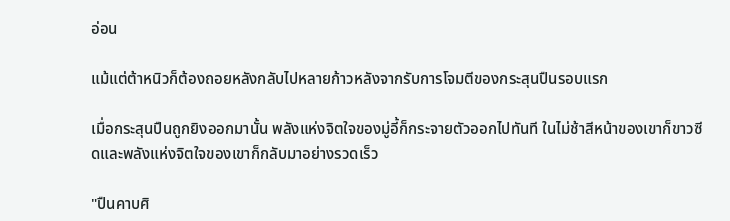อ่อน

แม้แต่ต้าหนิวก็ต้องถอยหลังกลับไปหลายก้าวหลังจากรับการโจมตีของกระสุนปืนรอบแรก

เมื่อกระสุนปืนถูกยิงออกมานั้น พลังแห่งจิตใจของมู่อี้ก็กระจายตัวออกไปทันที ในไม่ช้าสีหน้าของเขาก็ขาวซีดและพลังแห่งจิตใจของเขาก็กลับมาอย่างรวดเร็ว

"ปืนคาบศิ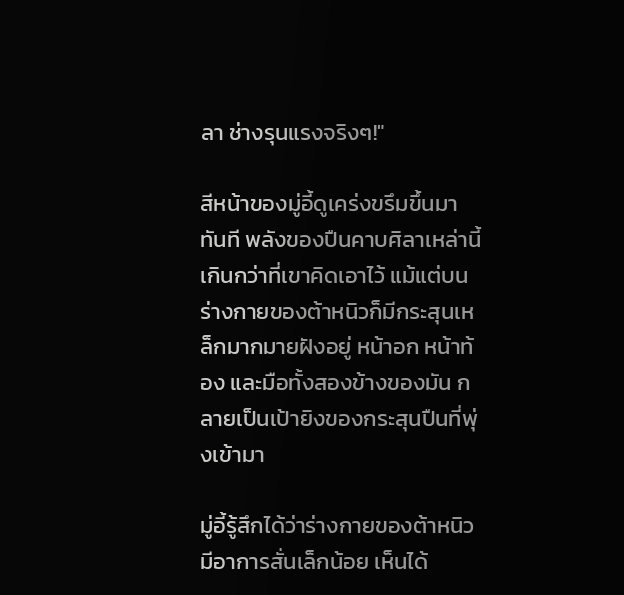ลา ช่างรุนแรงจริงๆ!"

สีหน้าของมู่อี้ดูเคร่งขรึมขึ้นมาทันที พลังของปืนคาบศิลาเหล่านี้เกินกว่าที่เขาคิดเอาไว้ แม้แต่บนร่างกายของต้าหนิวก็มีกระสุนเหล็กมากมายฝังอยู่ หน้าอก หน้าท้อง และมือทั้งสองข้างของมัน กลายเป็นเป้ายิงของกระสุนปืนที่พุ่งเข้ามา

มู่อี้รู้สึกได้ว่าร่างกายของต้าหนิวมีอาการสั่นเล็กน้อย เห็นได้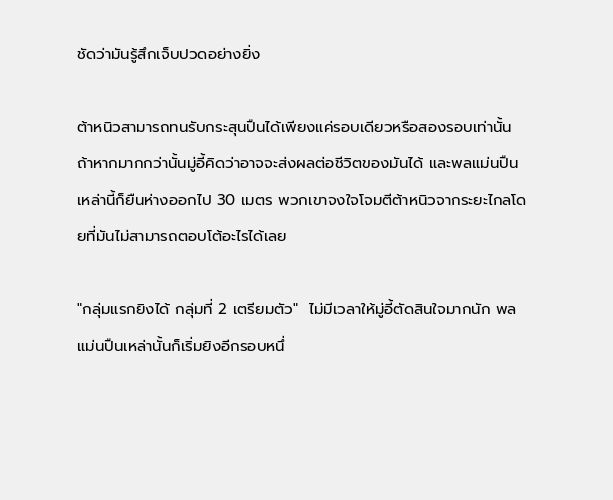ชัดว่ามันรู้สึกเจ็บปวดอย่างยิ่ง

ต้าหนิวสามารถทนรับกระสุนปืนได้เพียงแค่รอบเดียวหรือสองรอบเท่านั้น ถ้าหากมากกว่านั้นมู่อี้คิดว่าอาจจะส่งผลต่อชีวิตของมันได้ และพลแม่นปืนเหล่านี้ก็ยืนห่างออกไป 30 เมตร พวกเขาจงใจโจมตีต้าหนิวจากระยะไกลโดยที่มันไม่สามารถตอบโต้อะไรได้เลย

"กลุ่มแรกยิงได้ กลุ่มที่ 2 เตรียมตัว"  ไม่มีเวลาให้มู่อี้ตัดสินใจมากนัก พลแม่นปืนเหล่านั้นก็เริ่มยิงอีกรอบหนึ่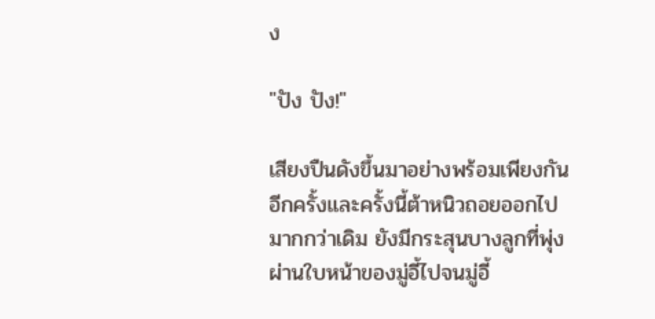ง

"ปัง ปัง!"

เสียงปืนดังขึ้นมาอย่างพร้อมเพียงกันอีกครั้งและครั้งนี้ต้าหนิวถอยออกไปมากกว่าเดิม ยังมีกระสุนบางลูกที่พุ่งผ่านใบหน้าของมู่อี้ไปจนมู่อี้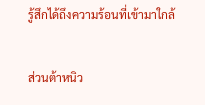รู้สึกได้ถึงความร้อนที่เข้ามาใกล้

ส่วนต้าหนิว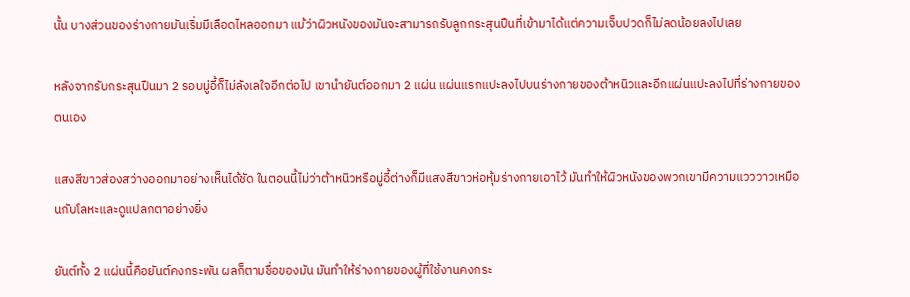นั้น บางส่วนของร่างกายมันเริ่มมีเลือดไหลออกมา แม้ว่าผิวหนังของมันจะสามารถรับลูกกระสุนปืนที่เข้ามาได้แต่ความเจ็บปวดก็ไม่ลดน้อยลงไปเลย

หลังจากรับกระสุนปืนมา 2 รอบมู่อี้ก็ไม่ลังเลใจอีกต่อไป เขานำยันต์ออกมา 2 แผ่น แผ่นแรกแปะลงไปบนร่างกายของต้าหนิวและอีกแผ่นแปะลงไปที่ร่างกายของตนเอง

แสงสีขาวส่องสว่างออกมาอย่างเห็นได้ชัด ในตอนนี้ไม่ว่าต้าหนิวหรือมู่อี้ต่างก็มีแสงสีขาวห่อหุ้มร่างกายเอาไว้ มันทำให้ผิวหนังของพวกเขามีความแวววาวเหมือนกับโลหะและดูแปลกตาอย่างยิ่ง

ยันต์ทั้ง 2 แผ่นนี้คือยันต์คงกระพัน ผลก็ตามชื่อของมัน มันทำให้ร่างกายของผู้ที่ใช้งานคงกระ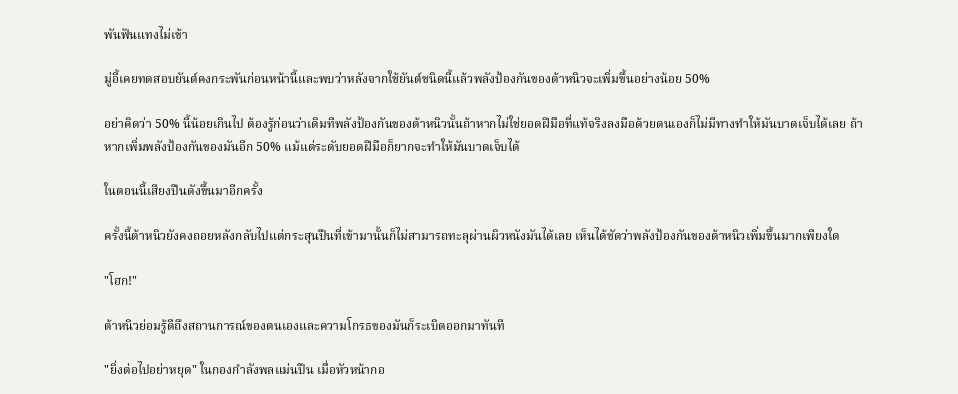พันฟันแทงไม่เข้า

มู่อี้เคยทดสอบยันต์คงกระพันก่อนหน้านี้และพบว่าหลังจากใช้ยันต์ชนิดนี้แล้วพลังป้องกันของต้าหนิวจะเพิ่มขึ้นอย่างน้อย 50%

อย่าคิดว่า 50% นี้น้อยเกินไป ต้องรู้ก่อนว่าเดิมทีพลังป้องกันของต้าหนิวนั้นถ้าหากไม่ใช่ยอดฝีมือที่แท้จริงลงมือด้วยตนเองก็ไม่มีทางทำให้มันบาดเจ็บได้เลย ถ้าหากเพิ่มพลังป้องกันของมันอีก 50% แม้แต่ระดับยอดฝีมือก็ยากจะทำให้มันบาดเจ็บได้

ในตอนนี้เสียงปืนดังขึ้นมาอีกครั้ง

ครั้งนี้ต้าหนิวยังคงถอยหลังกลับไปแต่กระสุนปืนที่เข้ามานั้นก็ไม่สามารถทะลุผ่านผิวหนังมันได้เลย เห็นได้ชัดว่าพลังป้องกันของต้าหนิวเพิ่มขึ้นมากเพียงใด

"โฮก!"

ต้าหนิวย่อมรู้ดีถึงสถานการณ์ของตนเองและความโกรธของมันก็ระเบิดออกมาทันที

"ยิ่งต่อไปอย่าหยุด" ในกองกำลังพลแม่นปืน เมื่อหัวหน้ากอ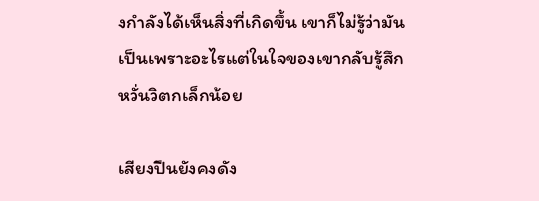งกำลังได้เห็นสิ่งที่เกิดขึ้น เขาก็ไม่รู้ว่ามันเป็นเพราะอะไรแต่ในใจของเขากลับรู้สึกหวั่นวิตกเล็กน้อย

เสียงปืนยังคงดัง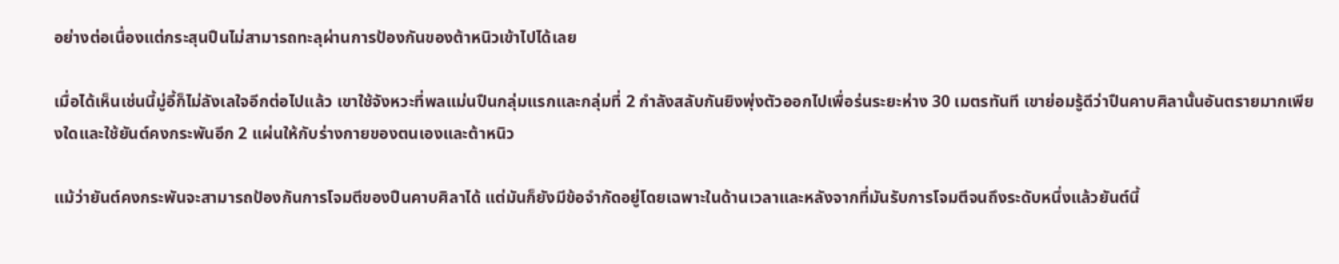อย่างต่อเนื่องแต่กระสุนปืนไม่สามารถทะลุผ่านการป้องกันของต้าหนิวเข้าไปได้เลย

เมื่อได้เห็นเช่นนี้มู่อี้ก็ไม่ลังเลใจอีกต่อไปแล้ว เขาใช้จังหวะที่พลแม่นปืนกลุ่มแรกและกลุ่มที่ 2 กำลังสลับกันยิงพุ่งตัวออกไปเพื่อร่นระยะห่าง 30 เมตรทันที เขาย่อมรู้ดีว่าปืนคาบศิลานั้นอันตรายมากเพียงใดและใช้ยันต์คงกระพันอีก 2 แผ่นให้กับร่างกายของตนเองและต้าหนิว

แม้ว่ายันต์คงกระพันจะสามารถป้องกันการโจมตีของปืนคาบศิลาได้ แต่มันก็ยังมีข้อจำกัดอยู่โดยเฉพาะในด้านเวลาและหลังจากที่มันรับการโจมตีจนถึงระดับหนึ่งแล้วยันต์นี้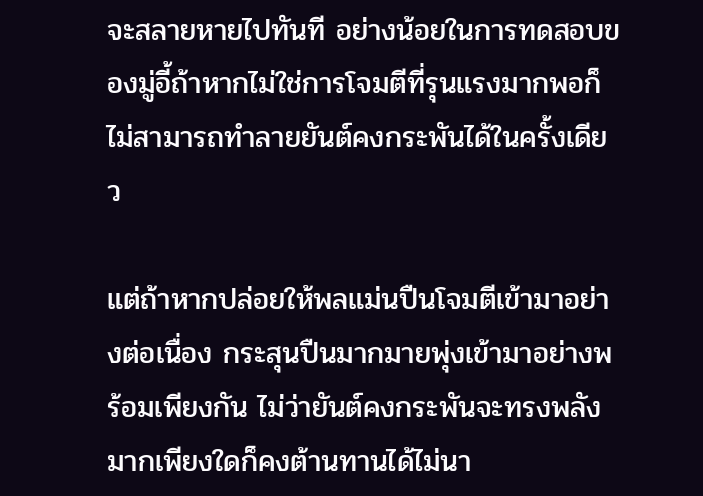จะสลายหายไปทันที อย่างน้อยในการทดสอบของมู่อี้ถ้าหากไม่ใช่การโจมตีที่รุนแรงมากพอก็ไม่สามารถทำลายยันต์คงกระพันได้ในครั้งเดียว

แต่ถ้าหากปล่อยให้พลแม่นปืนโจมตีเข้ามาอย่างต่อเนื่อง กระสุนปืนมากมายพุ่งเข้ามาอย่างพร้อมเพียงกัน ไม่ว่ายันต์คงกระพันจะทรงพลังมากเพียงใดก็คงต้านทานได้ไม่นา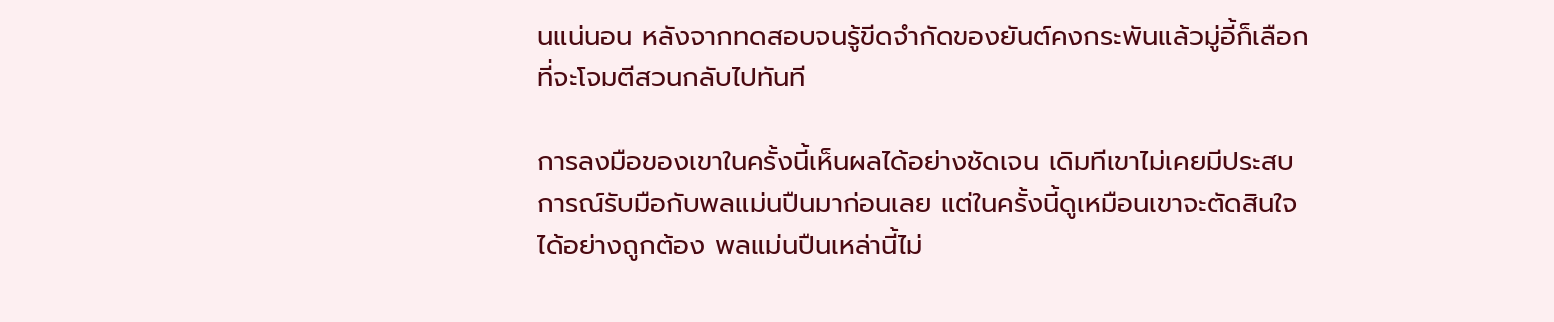นแน่นอน หลังจากทดสอบจนรู้ขีดจำกัดของยันต์คงกระพันแล้วมู่อี้ก็เลือกที่จะโจมตีสวนกลับไปทันที

การลงมือของเขาในครั้งนี้เห็นผลได้อย่างชัดเจน เดิมทีเขาไม่เคยมีประสบการณ์รับมือกับพลแม่นปืนมาก่อนเลย แต่ในครั้งนี้ดูเหมือนเขาจะตัดสินใจได้อย่างถูกต้อง พลแม่นปืนเหล่านี้ไม่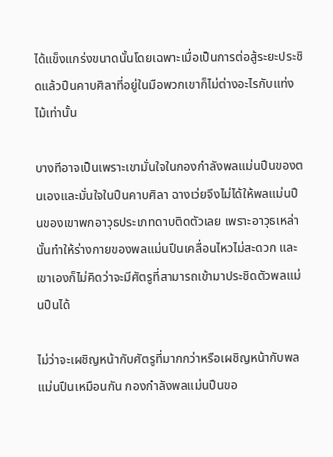ได้แข็งแกร่งขนาดนั้นโดยเฉพาะเมื่อเป็นการต่อสู้ระยะประชิดแล้วปืนคาบศิลาที่อยู่ในมือพวกเขาก็ไม่ต่างอะไรกับแท่งไม้เท่านั้น

บางทีอาจเป็นเพราะเขามั่นใจในกองกำลังพลแม่นปืนของตนเองและมั่นใจในปืนคาบศิลา ฉางเว่ยจึงไม่ได้ให้พลแม่นปืนของเขาพกอาวุธประเภทดาบติดตัวเลย เพราะอาวุธเหล่านั้นทำให้ร่างกายของพลแม่นปืนเคลื่อนไหวไม่สะดวก และเขาเองก็ไม่คิดว่าจะมีศัตรูที่สามารถเข้ามาประชิดตัวพลแม่นปืนได้

ไม่ว่าจะเผชิญหน้ากับศัตรูที่มากกว่าหรือเผชิญหน้ากับพลแม่นปืนเหมือนกัน กองกำลังพลแม่นปืนขอ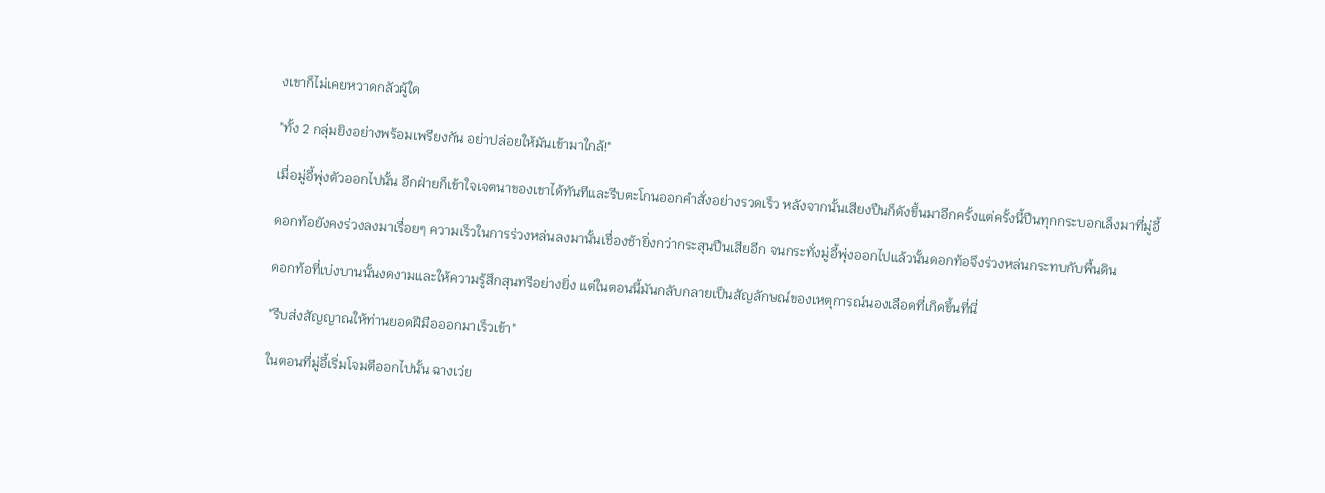งเขาก็ไม่เคยหวาดกลัวผู้ใด

"ทั้ง 2 กลุ่มยิงอย่างพร้อมเพรียงกัน อย่าปล่อยให้มันเข้ามาใกล้!"

เมื่อมู่อี้พุ่งตัวออกไปนั้น อีกฝ่ายก็เข้าใจเจตนาของเขาได้ทันทีและรีบตะโกนออกคำสั่งอย่างรวดเร็ว หลังจากนั้นเสียงปืนก็ดังขึ้นมาอีกครั้งแต่ครั้งนี้ปืนทุกกระบอกเล็งมาที่มู่อี้

ดอกท้อยังคงร่วงลงมาเรื่อยๆ ความเร็วในการร่วงหล่นลงมานั้นเชื่องช้ายิ่งกว่ากระสุนปืนเสียอีก จนกระทั่งมู่อี้พุ่งออกไปแล้วนั้นดอกท้อจึงร่วงหล่นกระทบกับพื้นดิน

ดอกท้อที่เบ่งบานนั้นงดงามและให้ความรู้สึกสุนทรีอย่างยิ่ง แต่ในตอนนี้มันกลับกลายเป็นสัญลักษณ์ของเหตุการณ์นองเลือดที่เกิดขึ้นที่นี่

"รีบส่งสัญญาณให้ท่านยอดฝีมือออกมาเร็วเข้า"

ในตอนที่มู่อี้เริ่มโจมตีออกไปนั้น ฉางเว่ย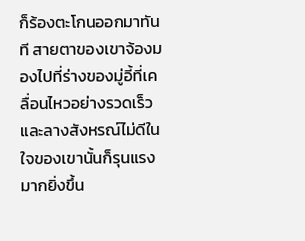ก็ร้องตะโกนออกมาทันที สายตาของเขาจ้องมองไปที่ร่างของมู่อี้ที่เคลื่อนไหวอย่างรวดเร็ว และลางสังหรณ์ไม่ดีในใจของเขานั้นก็รุนแรงมากยิ่งขึ้น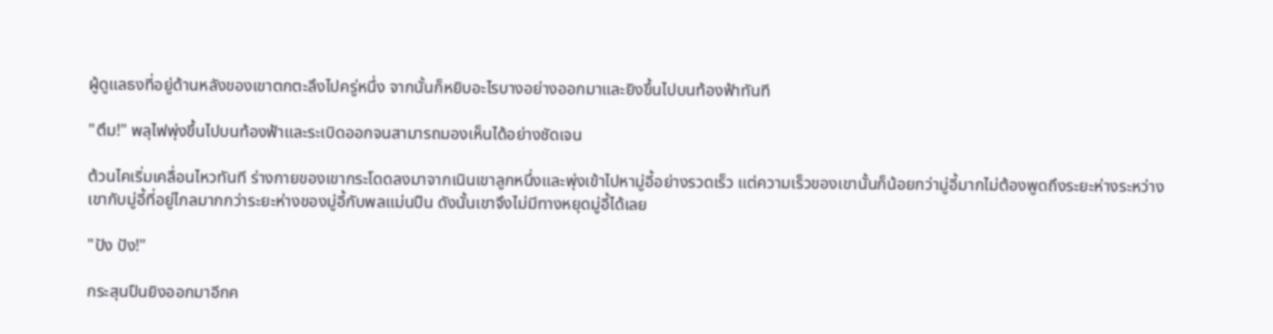ผู้ดูแลธงที่อยู่ด้านหลังของเขาตกตะลึงไปครู่หนึ่ง จากนั้นก็หยิบอะไรบางอย่างออกมาและยิงขึ้นไปบนท้องฟ้าทันที

"ตึม!" พลุไฟพุ่งขึ้นไปบนท้องฟ้าและระเบิดออกจนสามารถมองเห็นได้อย่างชัดเจน

ต้วนไคเริ่มเคลื่อนไหวทันที ร่างกายของเขากระโดดลงมาจากเนินเขาลูกหนึ่งและพุ่งเข้าไปหามู่อี้อย่างรวดเร็ว แต่ความเร็วของเขานั้นก็น้อยกว่ามู่อี้มากไม่ต้องพูดถึงระยะห่างระหว่างเขากับมู่อี้ที่อยู่ไกลมากกว่าระยะห่างของมู่อี้กับพลแม่นปืน ดังนั้นเขาจึงไม่มีทางหยุดมู่อี้ได้เลย

"ปัง ปัง!"

กระสุนปืนยิงออกมาอีกค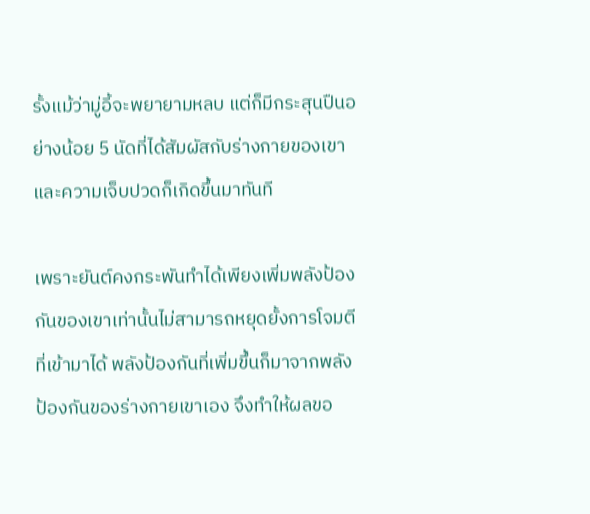รั้งแม้ว่ามู่อี้จะพยายามหลบ แต่ก็มีกระสุนปืนอย่างน้อย 5 นัดที่ได้สัมผัสกับร่างกายของเขาและความเจ็บปวดก็เกิดขึ้นมาทันที

เพราะยันต์คงกระพันทำได้เพียงเพิ่มพลังป้องกันของเขาเท่านั้นไม่สามารถหยุดยั้งการโจมตีที่เข้ามาได้ พลังป้องกันที่เพิ่มขึ้นก็มาจากพลังป้องกันของร่างกายเขาเอง จึงทำให้ผลขอ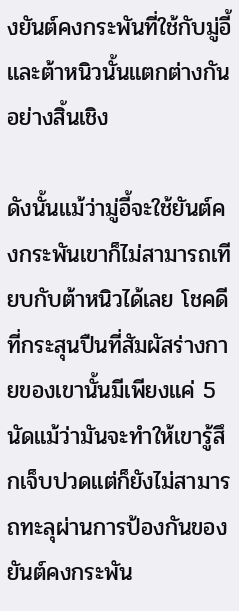งยันต์คงกระพันที่ใช้กับมู่อี้และต้าหนิวนั้นแตกต่างกันอย่างสิ้นเชิง

ดังนั้นแม้ว่ามู่อี้จะใช้ยันต์คงกระพันเขาก็ไม่สามารถเทียบกับต้าหนิวได้เลย โชคดีที่กระสุนปืนที่สัมผัสร่างกายของเขานั้นมีเพียงแค่ 5 นัดแม้ว่ามันจะทำให้เขารู้สึกเจ็บปวดแต่ก็ยังไม่สามารถทะลุผ่านการป้องกันของยันต์คงกระพัน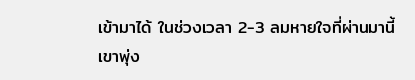เข้ามาได้ ในช่วงเวลา 2-3 ลมหายใจที่ผ่านมานี้เขาพุ่ง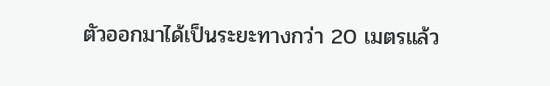ตัวออกมาได้เป็นระยะทางกว่า 20 เมตรแล้ว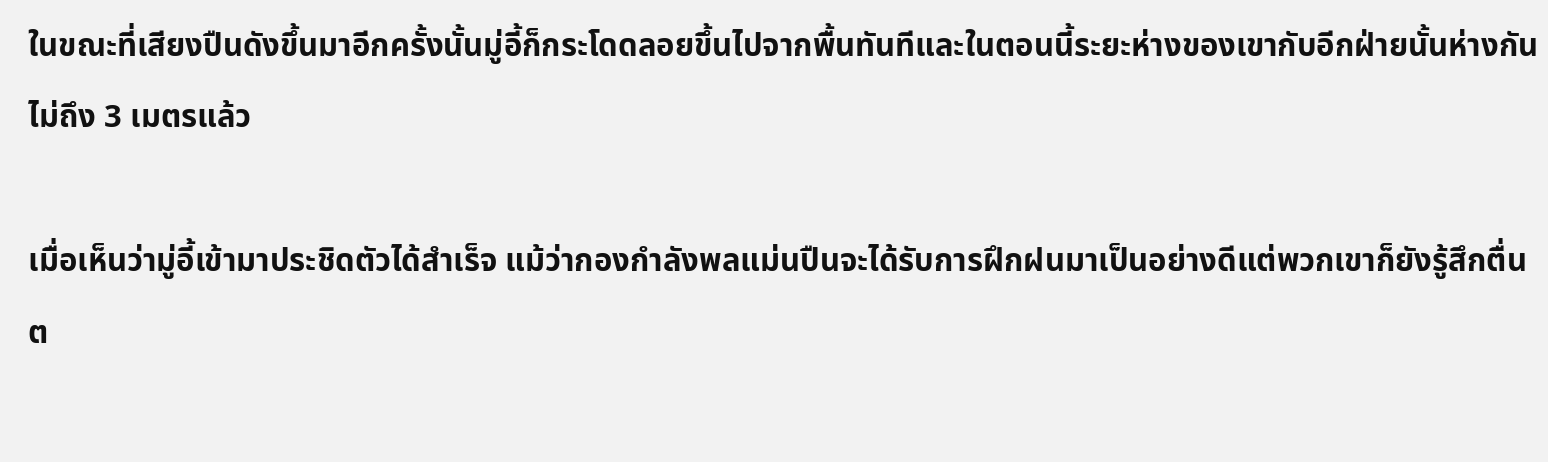ในขณะที่เสียงปืนดังขึ้นมาอีกครั้งนั้นมู่อี้ก็กระโดดลอยขึ้นไปจากพื้นทันทีและในตอนนี้ระยะห่างของเขากับอีกฝ่ายนั้นห่างกันไม่ถึง 3 เมตรแล้ว

เมื่อเห็นว่ามู่อี้เข้ามาประชิดตัวได้สำเร็จ แม้ว่ากองกำลังพลแม่นปืนจะได้รับการฝึกฝนมาเป็นอย่างดีแต่พวกเขาก็ยังรู้สึกตื่นต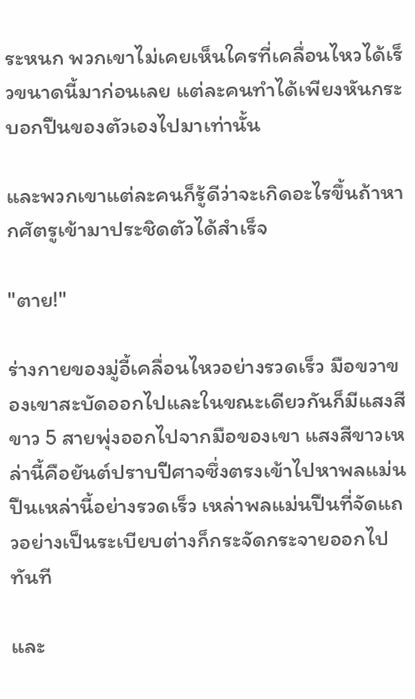ระหนก พวกเขาไม่เคยเห็นใครที่เคลื่อนไหวได้เร็วขนาดนี้มาก่อนเลย แต่ละคนทำได้เพียงหันกระบอกปืนของตัวเองไปมาเท่านั้น

และพวกเขาแต่ละคนก็รู้ดีว่าจะเกิดอะไรขึ้นถ้าหากศัตรูเข้ามาประชิดตัวได้สำเร็จ

"ตาย!"

ร่างกายของมู่อี้เคลื่อนไหวอย่างรวดเร็ว มือขวาของเขาสะบัดออกไปและในขณะเดียวกันก็มีแสงสีขาว 5 สายพุ่งออกไปจากมือของเขา แสงสีขาวเหล่านี้คือยันต์ปราบปีศาจซึ่งตรงเข้าไปหาพลแม่นปืนเหล่านี้อย่างรวดเร็ว เหล่าพลแม่นปืนที่จัดแถวอย่างเป็นระเบียบต่างก็กระจัดกระจายออกไปทันที

และ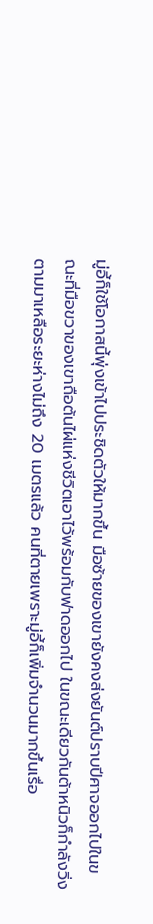มู่อี้ก็ใช้โอกาสนี้พุ่งเข้าไปประชิดตัวให้มากขึ้น มือซ้ายของเขายังคงส่งยันต์ปราบปีศาจออกไปในขณะที่มือขวาของเขาถือต้นไผ่แห่งชีวิตเอาไว้พร้อมกับฟาดออกไป ในขณะเดียวกันต้าหนิวก็กำลังวิ่งตามมาเหลือระยะห่างไม่ถึง 20 เมตรแล้ว คนที่ตายเพราะมู่อี้ก็เพิ่มจำนวนมากขึ้นเรื่อ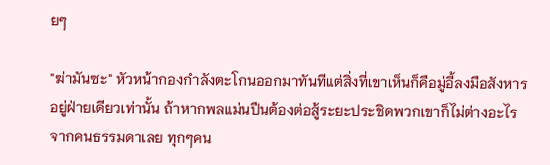ยๆ

"ฆ่ามันซะ" หัวหน้ากองกำลังตะโกนออกมาทันทีแต่สิ่งที่เขาเห็นก็คือมู่อี้ลงมือสังหารอยู่ฝ่ายเดียวเท่านั้น ถ้าหากพลแม่นปืนต้องต่อสู้ระยะประชิดพวกเขาก็ไม่ต่างอะไรจากคนธรรมดาเลย ทุกๆคน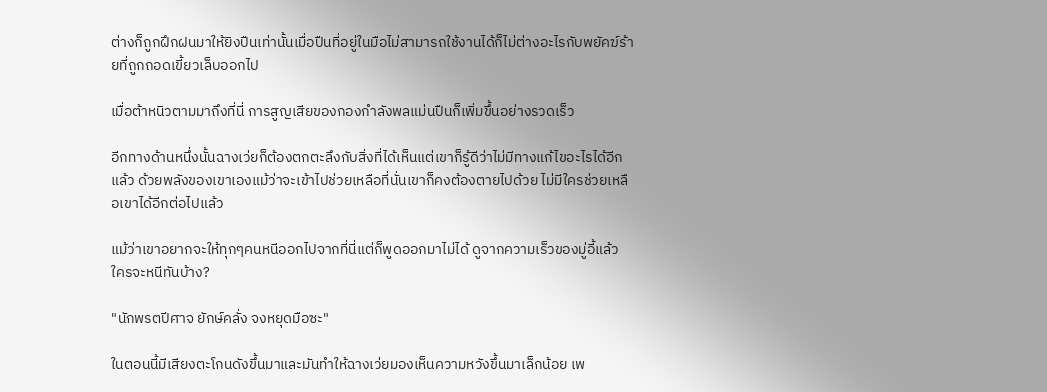ต่างก็ถูกฝึกฝนมาให้ยิงปืนเท่านั้นเมื่อปืนที่อยู่ในมือไม่สามารถใช้งานได้ก็ไม่ต่างอะไรกับพยัคฆ์ร้ายที่ถูกถอดเขี้ยวเล็บออกไป

เมื่อต้าหนิวตามมาถึงที่นี่ การสูญเสียของกองกำลังพลแม่นปืนก็เพิ่มขึ้นอย่างรวดเร็ว

อีกทางด้านหนึ่งนั้นฉางเว่ยก็ต้องตกตะลึงกับสิ่งที่ได้เห็นแต่เขาก็รู้ดีว่าไม่มีทางแก้ไขอะไรได้อีกแล้ว ด้วยพลังของเขาเองแม้ว่าจะเข้าไปช่วยเหลือที่นั่นเขาก็คงต้องตายไปด้วย ไม่มีใครช่วยเหลือเขาได้อีกต่อไปแล้ว

แม้ว่าเขาอยากจะให้ทุกๆคนหนีออกไปจากที่นี่แต่ก็พูดออกมาไม่ได้ ดูจากความเร็วของมู่อี้แล้ว ใครจะหนีทันบ้าง?

"นักพรตปีศาจ ยักษ์คลั่ง จงหยุดมือซะ"

ในตอนนี้มีเสียงตะโกนดังขึ้นมาและมันทำให้ฉางเว่ยมองเห็นความหวังขึ้นมาเล็กน้อย เพ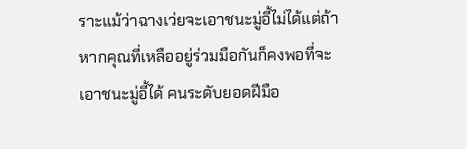ราะแม้ว่าฉางเว่ยจะเอาชนะมู่อี้ไม่ได้แต่ถ้าหากคุณที่เหลืออยู่ร่วมมือกันก็คงพอที่จะเอาชนะมู่อี้ได้ คนระดับยอดฝีมือ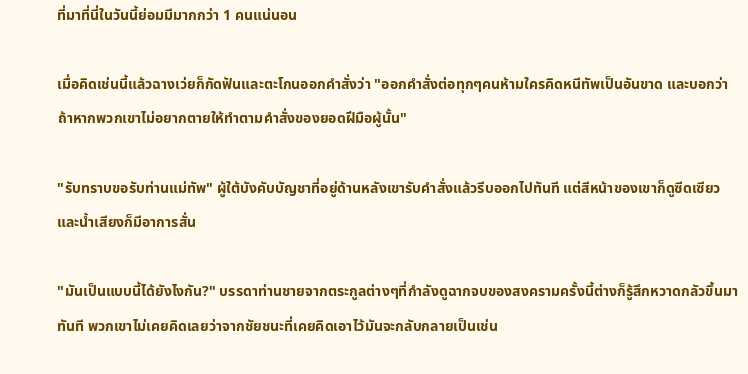ที่มาที่นี่ในวันนี้ย่อมมีมากกว่า 1 คนแน่นอน

เมื่อคิดเช่นนี้แล้วฉางเว่ยก็กัดฟันและตะโกนออกคำสั่งว่า "ออกคำสั่งต่อทุกๆคนห้ามใครคิดหนีทัพเป็นอันขาด และบอกว่าถ้าหากพวกเขาไม่อยากตายให้ทำตามคำสั่งของยอดฝีมือผู้นั้น"

"รับทราบขอรับท่านแม่ทัพ" ผู้ใต้บังคับบัญชาที่อยู่ด้านหลังเขารับคำสั่งแล้วรีบออกไปทันที แต่สีหน้าของเขาก็ดูซีดเซียวและน้ำเสียงก็มีอาการสั่น

"มันเป็นแบบนี้ได้ยังไงกัน?" บรรดาท่านชายจากตระกูลต่างๆที่กำลังดูฉากจบของสงครามครั้งนี้ต่างก็รู้สึกหวาดกลัวขึ้นมาทันที พวกเขาไม่เคยคิดเลยว่าจากชัยชนะที่เคยคิดเอาไว้มันจะกลับกลายเป็นเช่น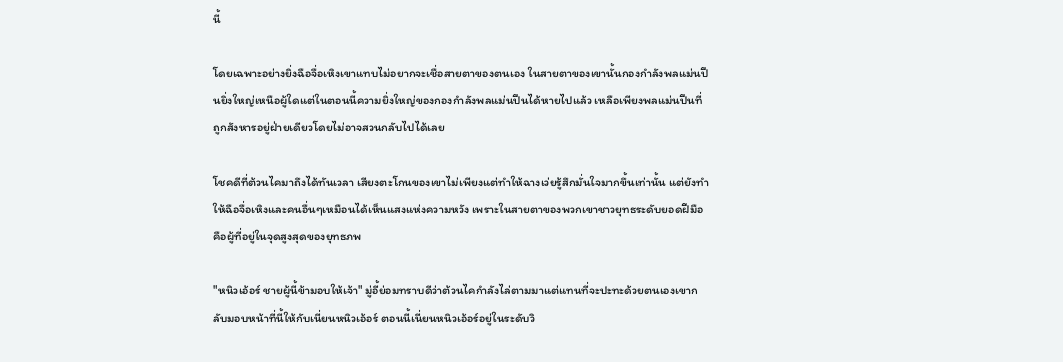นี้

โดยเฉพาะอย่างยิ่งฉือจื่อเหิงเขาแทบไม่อยากจะเชื่อสายตาของตนเอง ในสายตาของเขานั้นกองกำลังพลแม่นปืนยิ่งใหญ่เหนือผู้ใดแต่ในตอนนี้ความยิ่งใหญ่ของกองกำลังพลแม่นปืนได้หายไปแล้ว เหลือเพียงพลแม่นปืนที่ถูกสังหารอยู่ฝ่ายเดียวโดยไม่อาจสวนกลับไปได้เลย

โชคดีที่ต้วนไคมาถึงได้ทันเวลา เสียงตะโกนของเขาไม่เพียงแต่ทำให้ฉางเว่ยรู้สึกมั่นใจมากขึ้นเท่านั้น แต่ยังทำให้ฉือจื่อเหิงและคนอื่นๆเหมือนได้เห็นแสงแห่งความหวัง เพราะในสายตาของพวกเขาชาวยุทธระดับยอดฝีมือคือผู้ที่อยู่ในจุดสูงสุดของยุทธภพ

"หนิวเอ้อร์ ชายผู้นี้ข้ามอบให้เจ้า" มู่อี้ย่อมทราบดีว่าต้วนไคกำลังไล่ตามมาแต่แทนที่จะปะทะด้วยตนเองเขากลับมอบหน้าที่นี้ให้กับเนี่ยนหนิวเอ้อร์ ตอนนี้เนี่ยนหนิวเอ้อร์อยู่ในระดับวิ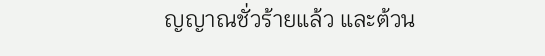ญญาณชั่วร้ายแล้ว และต้วน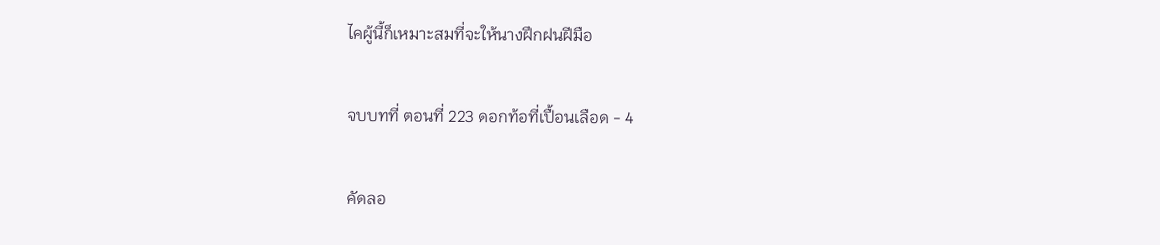ไคผู้นี้ก็เหมาะสมที่จะให้นางฝึกฝนฝีมือ

จบบทที่ ตอนที่ 223 ดอกท้อที่เปื้อนเลือด - 4

คัดลอ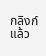กลิงก์แล้ว